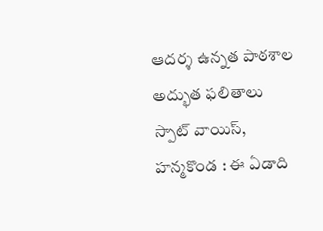ఆదర్శ ఉన్నత పాఠశాల అద్భుత ఫలితాలు
స్పాట్ వాయిస్, హన్మకొండ : ఈ ఏడాది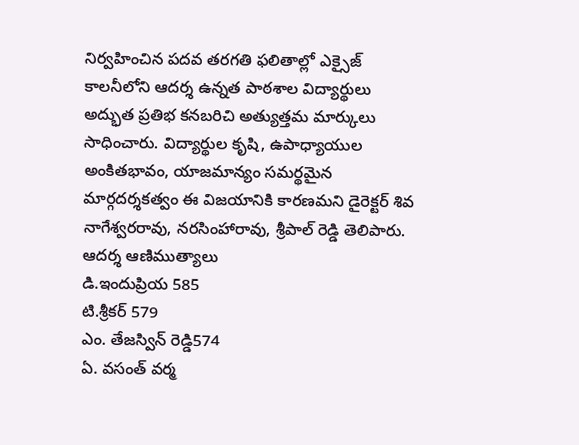నిర్వహించిన పదవ తరగతి ఫలితాల్లో ఎక్సైజ్ కాలనీలోని ఆదర్శ ఉన్నత పాఠశాల విద్యార్థులు అద్భుత ప్రతిభ కనబరిచి అత్యుత్తమ మార్కులు సాధించారు. విద్యార్థుల కృషి, ఉపాధ్యాయుల అంకితభావం, యాజమాన్యం సమర్థమైన మార్గదర్శకత్వం ఈ విజయానికి కారణమని డైరెక్టర్ శివ నాగేశ్వరరావు, నరసింహారావు, శ్రీపాల్ రెడ్డి తెలిపారు.
ఆదర్శ ఆణిముత్యాలు
డి.ఇందుప్రియ 585
టి.శ్రీకర్ 579
ఎం. తేజస్విన్ రెడ్డి574
ఏ. వసంత్ వర్మ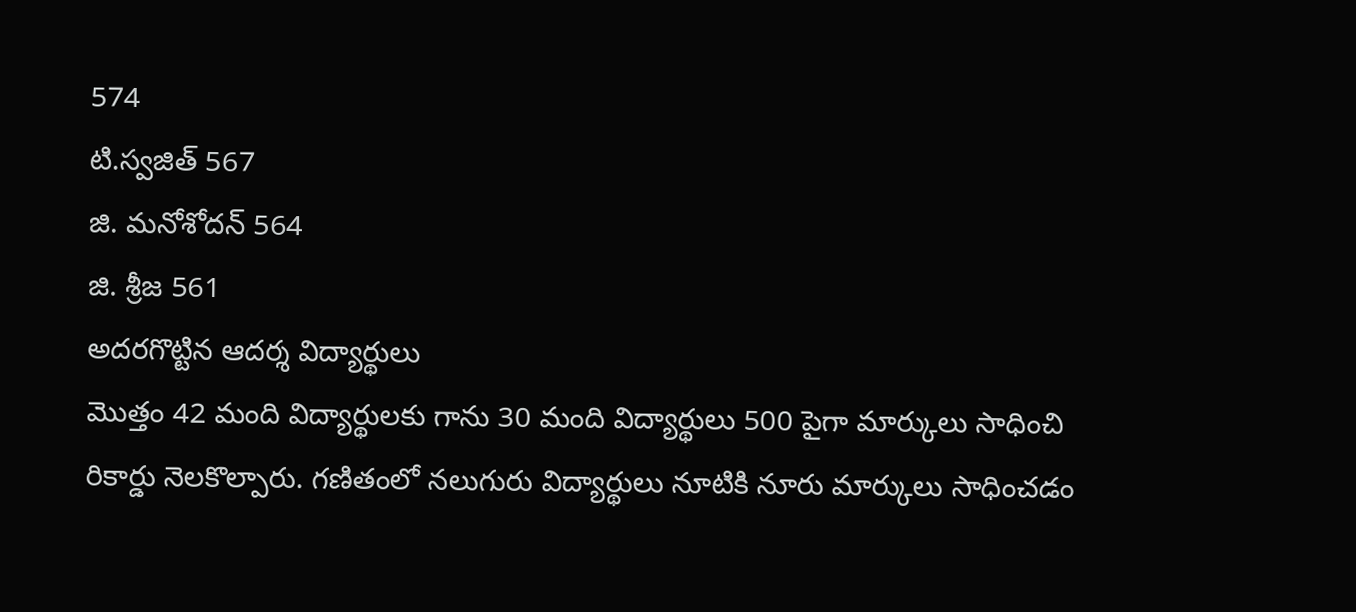574
టి.స్వజిత్ 567
జి. మనోశోదన్ 564
జి. శ్రీజ 561
అదరగొట్టిన ఆదర్శ విద్యార్థులు
మొత్తం 42 మంది విద్యార్థులకు గాను 30 మంది విద్యార్థులు 500 పైగా మార్కులు సాధించి రికార్డు నెలకొల్పారు. గణితంలో నలుగురు విద్యార్థులు నూటికి నూరు మార్కులు సాధించడం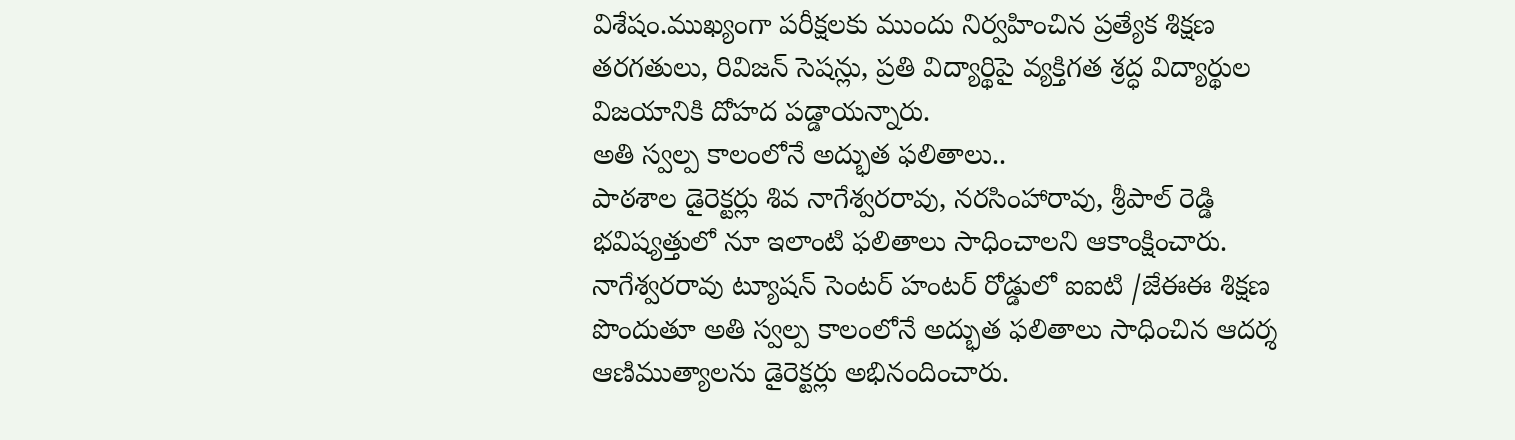విశేషం.ముఖ్యంగా పరీక్షలకు ముందు నిర్వహించిన ప్రత్యేక శిక్షణ తరగతులు, రివిజన్ సెషన్లు, ప్రతి విద్యార్థిపై వ్యక్తిగత శ్రద్ధ విద్యార్థుల విజయానికి దోహద పడ్డాయన్నారు.
అతి స్వల్ప కాలంలోనే అద్భుత ఫలితాలు..
పాఠశాల డైరెక్టర్లు శివ నాగేశ్వరరావు, నరసింహారావు, శ్రీపాల్ రెడ్డి భవిష్యత్తులో నూ ఇలాంటి ఫలితాలు సాధించాలని ఆకాంక్షించారు. నాగేశ్వరరావు ట్యూషన్ సెంటర్ హంటర్ రోడ్డులో ఐఐటి /జేఈఈ శిక్షణ పొందుతూ అతి స్వల్ప కాలంలోనే అద్భుత ఫలితాలు సాధించిన ఆదర్శ ఆణిముత్యాలను డైరెక్టర్లు అభినందించారు.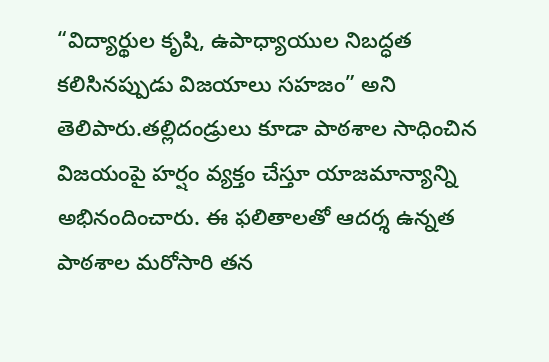“విద్యార్థుల కృషి, ఉపాధ్యాయుల నిబద్ధత కలిసినప్పుడు విజయాలు సహజం” అని తెలిపారు.తల్లిదండ్రులు కూడా పాఠశాల సాధించిన విజయంపై హర్షం వ్యక్తం చేస్తూ యాజమాన్యాన్ని అభినందించారు. ఈ ఫలితాలతో ఆదర్శ ఉన్నత పాఠశాల మరోసారి తన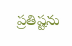ప్రతిష్టను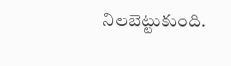నిలబెట్టుకుంది.